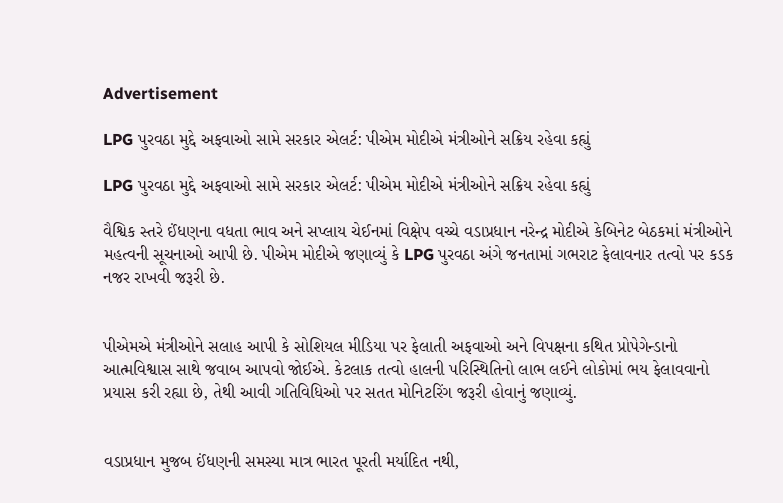Advertisement

LPG પુરવઠા મુદ્દે અફવાઓ સામે સરકાર એલર્ટ: પીએમ મોદીએ મંત્રીઓને સક્રિય રહેવા કહ્યું

LPG પુરવઠા મુદ્દે અફવાઓ સામે સરકાર એલર્ટ: પીએમ મોદીએ મંત્રીઓને સક્રિય રહેવા કહ્યું

વૈશ્વિક સ્તરે ઈંધણના વધતા ભાવ અને સપ્લાય ચેઈનમાં વિક્ષેપ વચ્ચે વડાપ્રધાન નરેન્દ્ર મોદીએ કેબિનેટ બેઠકમાં મંત્રીઓને મહત્વની સૂચનાઓ આપી છે. પીએમ મોદીએ જણાવ્યું કે LPG પુરવઠા અંગે જનતામાં ગભરાટ ફેલાવનાર તત્વો પર કડક નજર રાખવી જરૂરી છે.


પીએમએ મંત્રીઓને સલાહ આપી કે સોશિયલ મીડિયા પર ફેલાતી અફવાઓ અને વિપક્ષના કથિત પ્રોપેગેન્ડાનો આત્મવિશ્વાસ સાથે જવાબ આપવો જોઈએ. કેટલાક તત્વો હાલની પરિસ્થિતિનો લાભ લઈને લોકોમાં ભય ફેલાવવાનો પ્રયાસ કરી રહ્યા છે, તેથી આવી ગતિવિધિઓ પર સતત મોનિટરિંગ જરૂરી હોવાનું જણાવ્યું.


વડાપ્રધાન મુજબ ઈંધણની સમસ્યા માત્ર ભારત પૂરતી મર્યાદિત નથી,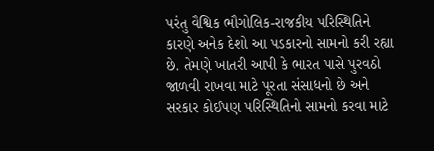પરંતુ વૈશ્વિક ભૌગોલિક-રાજકીય પરિસ્થિતિને કારણે અનેક દેશો આ પડકારનો સામનો કરી રહ્યા છે. તેમણે ખાતરી આપી કે ભારત પાસે પુરવઠો જાળવી રાખવા માટે પૂરતા સંસાધનો છે અને સરકાર કોઈપણ પરિસ્થિતિનો સામનો કરવા માટે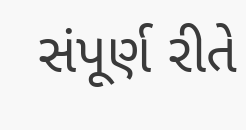સંપૂર્ણ રીતે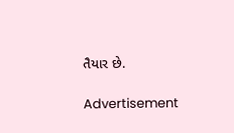તૈયાર છે.

Advertisement